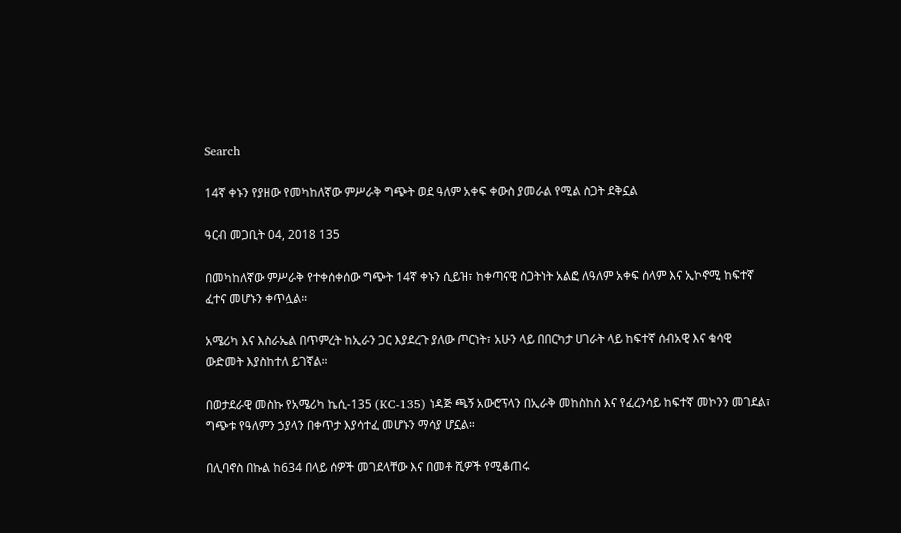Search

14ኛ ቀኑን የያዘው የመካከለኛው ምሥራቅ ግጭት ወደ ዓለም አቀፍ ቀውስ ያመራል የሚል ስጋት ደቅኗል

ዓርብ መጋቢት 04, 2018 135

በመካከለኛው ምሥራቅ የተቀሰቀሰው ግጭት 14ኛ ቀኑን ሲይዝ፣ ከቀጣናዊ ስጋትነት አልፎ ለዓለም አቀፍ ሰላም እና ኢኮኖሚ ከፍተኛ ፈተና መሆኑን ቀጥሏል።

አሜሪካ እና እስራኤል በጥምረት ከኢራን ጋር እያደረጉ ያለው ጦርነት፣ አሁን ላይ በበርካታ ሀገራት ላይ ከፍተኛ ሰብአዊ እና ቁሳዊ ውድመት እያስከተለ ይገኛል።

በወታደራዊ መስኩ የአሜሪካ ኬሲ-135 (KC-135) ነዳጅ ጫኝ አውሮፕላን በኢራቅ መከስከስ እና የፈረንሳይ ከፍተኛ መኮንን መገደል፣ ግጭቱ የዓለምን ኃያላን በቀጥታ እያሳተፈ መሆኑን ማሳያ ሆኗል።

በሊባኖስ በኩል ከ634 በላይ ሰዎች መገደላቸው እና በመቶ ሺዎች የሚቆጠሩ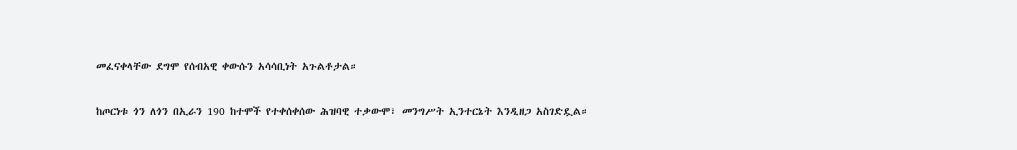መፈናቀላቸው ደግሞ የሰብአዊ ቀውሱን አሳሳቢነት አጉልቶታል።

ከጦርነቱ ጎን ለጎን በኢራን 190 ከተሞች የተቀሰቀሰው ሕዝባዊ ተቃውሞ፣ መንግሥት ኢንተርኔት እንዲዘጋ አስገድዷል።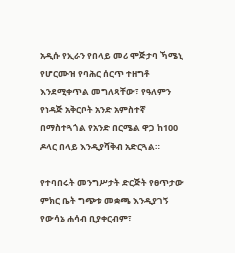አዲሱ የኢራን የበላይ መሪ ሞጅታባ ኻሜኒ የሆርሙዝ የባሕር ሰርጥ ተዘግቶ እንደሚቀጥል መግለጻቸው፣ የዓለምን የነዳጅ አቅርቦት አንድ አምስተኛ በማስተጓጎል የአንድ በርሜል ዋጋ ከ100 ዶላር በላይ እንዲያሻቅብ አድርጓል።

የተባበሩት መንግሥታት ድርጅት የፀጥታው ምክር ቤት ግጭቱ መቋጫ እንዲያገኝ የውሳኔ ሐሳብ ቢያቀርብም፣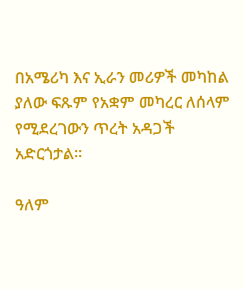በአሜሪካ እና ኢራን መሪዎች መካከል ያለው ፍጹም የአቋም መካረር ለሰላም የሚደረገውን ጥረት አዳጋች አድርጎታል።

ዓለም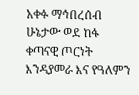አቀፉ ማኅበረሰብ ሁኔታው ወደ ከፋ ቀጣናዊ ጦርነት እንዳያመራ እና የዓለምን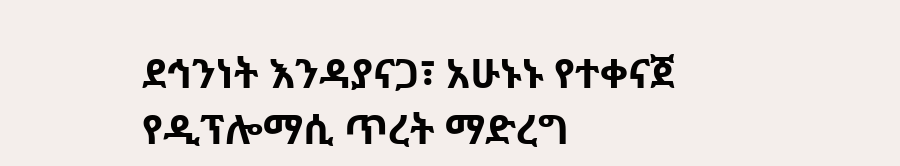ደኅንነት እንዳያናጋ፣ አሁኑኑ የተቀናጀ የዲፕሎማሲ ጥረት ማድረግ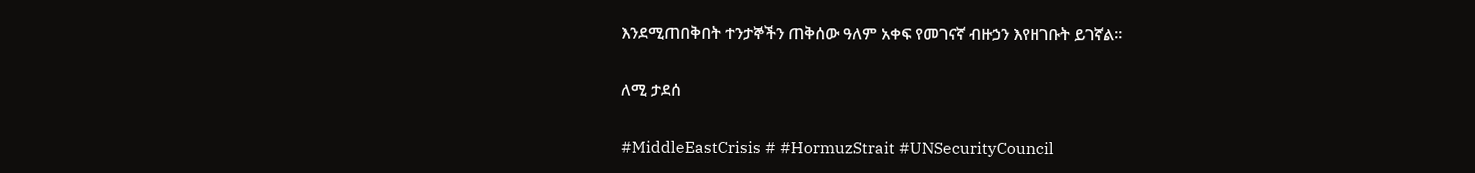እንደሚጠበቅበት ተንታኞችን ጠቅሰው ዓለም አቀፍ የመገናኛ ብዙኃን እየዘገቡት ይገኛል።

ለሚ ታደሰ

#MiddleEastCrisis # #HormuzStrait #UNSecurityCouncil